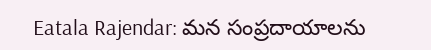Eatala Rajendar: మన సంప్రదాయాలను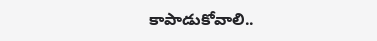కాపాడుకోవాలి..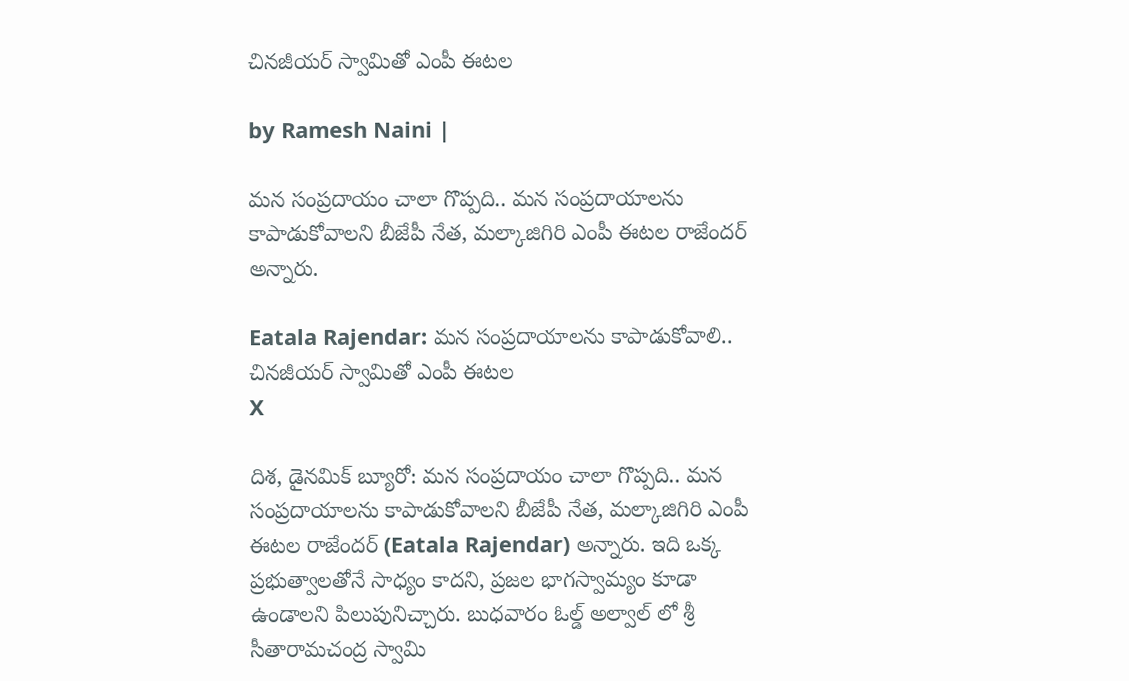చినజీయర్ స్వామి‌తో ఎంపీ ఈటల

by Ramesh Naini |

మన సంప్రదాయం చాలా గొప్పది.. మన సంప్రదాయాలను కాపాడుకోవాలని బీజేపీ నేత, మల్కాజిగిరి ఎంపీ ఈటల రాజేందర్ అన్నారు.

Eatala Rajendar: మన సంప్రదాయాలను కాపాడుకోవాలి.. చినజీయర్ స్వామి‌తో ఎంపీ ఈటల
X

దిశ, డైనమిక్ బ్యూరో: మన సంప్రదాయం చాలా గొప్పది.. మన సంప్రదాయాలను కాపాడుకోవాలని బీజేపీ నేత, మల్కాజిగిరి ఎంపీ ఈటల రాజేందర్ (Eatala Rajendar) అన్నారు. ఇది ఒక్క ప్రభుత్వాలతోనే సాధ్యం కాదని, ప్రజల భాగస్వామ్యం కూడా ఉండాలని పిలుపునిచ్చారు. బుధవారం ఓల్డ్ అల్వాల్ లో శ్రీ సీతారామచంద్ర స్వామి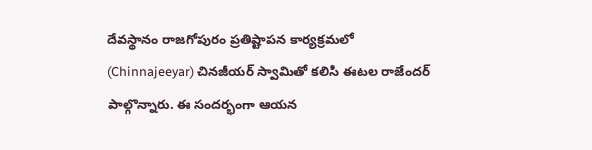దేవస్థానం రాజగోపురం ప్రతిష్టాపన కార్యక్రమలో (Chinnajeeyar) చినజీయర్ స్వామితో కలిసి ఈటల రాజేందర్ పాల్గొన్నారు. ఈ సందర్భంగా ఆయన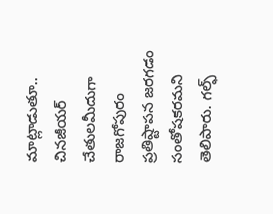మాట్లాడుతూ.. చినజీయర్ చేతులమీదుగా రాజగోపురం ప్రతిష్టాపన జరగడం సంతోషకరమని తెలిపారు. గల్ఫ్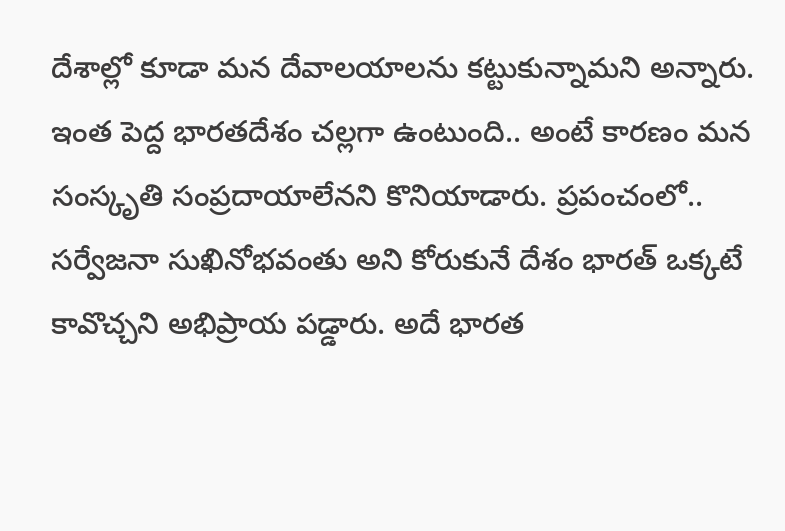దేశాల్లో కూడా మన దేవాలయాలను కట్టుకున్నామని అన్నారు. ఇంత పెద్ద భారతదేశం చల్లగా ఉంటుంది.. అంటే కారణం మన సంస్కృతి సంప్రదాయాలేనని కొనియాడారు. ప్రపంచంలో.. సర్వేజనా సుఖినోభవంతు అని కోరుకునే దేశం భారత్ ఒక్కటే కావొచ్చని అభిప్రాయ పడ్డారు. అదే భారత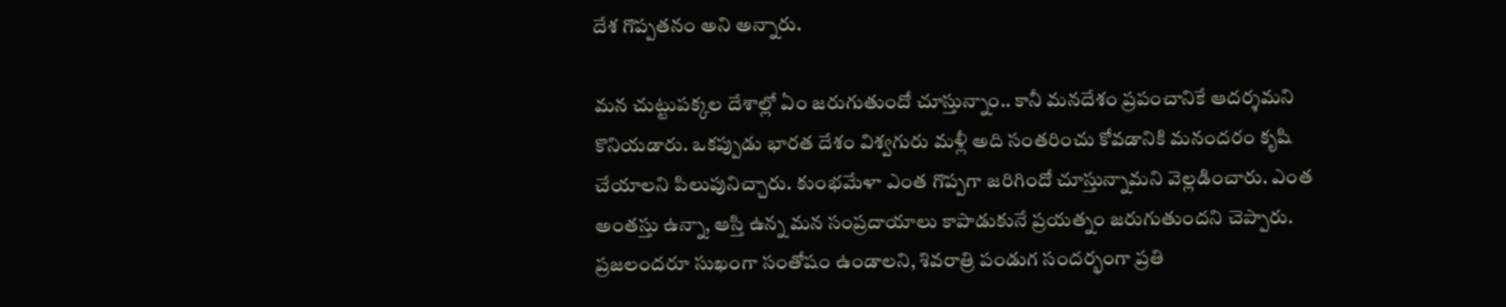దేశ గొప్పతనం అని అన్నారు.

మన చుట్టుపక్కల దేశాల్లో ఏం జరుగుతుందో చూస్తున్నాం.. కానీ మనదేశం ప్రపంచానికే ఆదర్శమని కొనియడారు. ఒకప్పుడు భారత దేశం విశ్వగురు మళ్లీ అది సంతరించు కోవడానికి మనందరం కృషి చేయాలని పిలుపునిచ్చారు. కుంభమేళా ఎంత గొప్పగా జరిగిందో చూస్తున్నామని వెల్లడించారు. ఎంత అంతస్తు ఉన్నా, ఆస్తి ఉన్న మన సంప్రదాయాలు కాపాడుకునే ప్రయత్నం జరుగుతుందని చెప్పారు. ప్రజలందరూ సుఖంగా సంతోషం ఉండాలని, శివరాత్రి పండుగ సందర్భంగా ప్రతి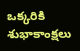ఒక్కరికి శుభాకాంక్షలు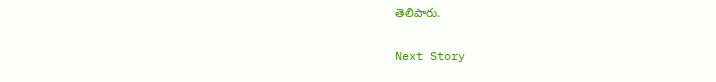తెలిపారు.

Next Story